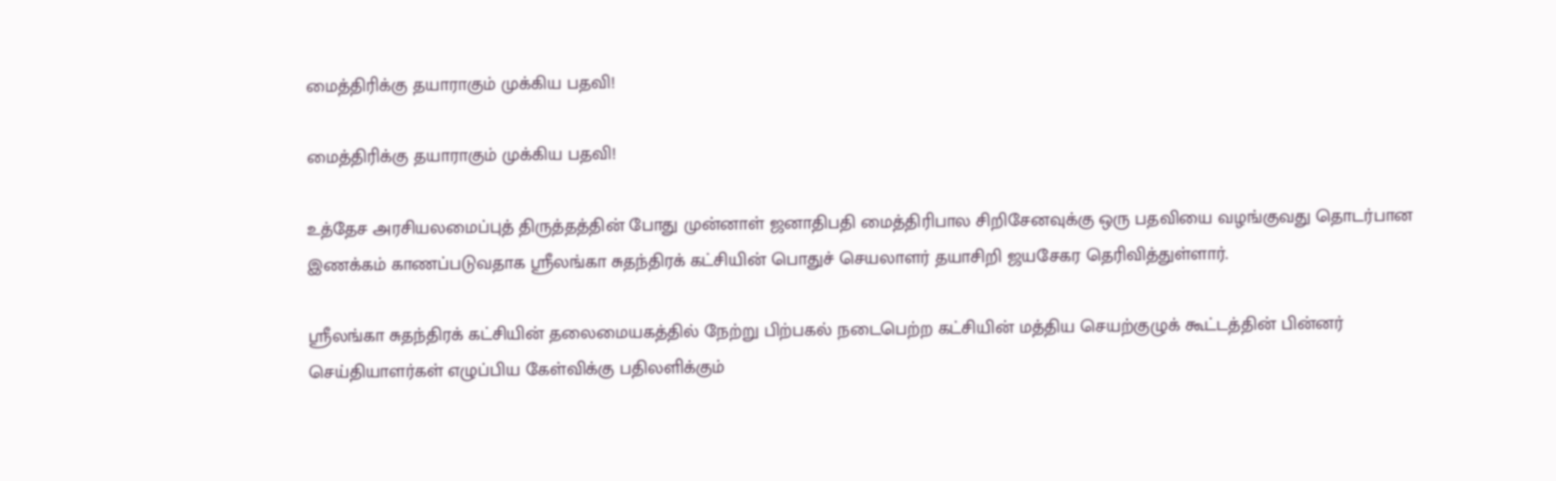மைத்திரிக்கு தயாராகும் முக்கிய பதவி!

மைத்திரிக்கு தயாராகும் முக்கிய பதவி!

உத்தேச அரசியலமைப்புத் திருத்தத்தின் போது முன்னாள் ஜனாதிபதி மைத்திரிபால சிறிசேனவுக்கு ஒரு பதவியை வழங்குவது தொடர்பான இணக்கம் காணப்படுவதாக ஸ்ரீலங்கா சுதந்திரக் கட்சியின் பொதுச் செயலாளர் தயாசிறி ஜயசேகர தெரிவித்துள்ளார்.

ஸ்ரீலங்கா சுதந்திரக் கட்சியின் தலைமையகத்தில் நேற்று பிற்பகல் நடைபெற்ற கட்சியின் மத்திய செயற்குழுக் கூட்டத்தின் பின்னர் செய்தியாளர்கள் எழுப்பிய கேள்விக்கு பதிலளிக்கும்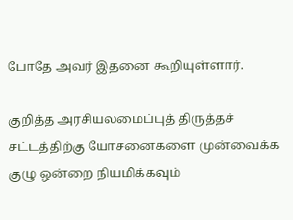போதே அவர் இதனை கூறியுள்ளார்.

குறித்த அரசியலமைப்புத் திருத்தச் சட்டத்திற்கு யோசனைகளை முன்வைக்க குழு ஒன்றை நியமிக்கவும்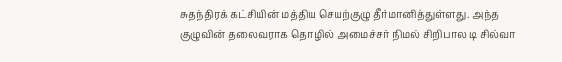சுதந்திரக் கட்சியின் மத்திய செயற்குழு தீர்மானித்துள்ளது. அந்த குழுவின் தலைவராக தொழில் அமைச்சர் நிமல் சிறிபால டி சில்வா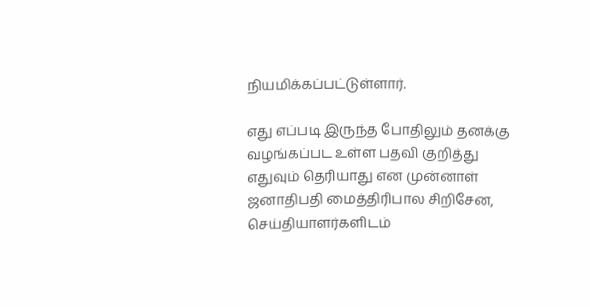நியமிக்கப்பட்டுள்ளார்.

எது எப்படி இருந்த போதிலும் தனக்கு வழங்கப்பட உள்ள பதவி குறித்து எதுவும் தெரியாது என முன்னாள் ஜனாதிபதி மைத்திரிபால சிறிசேன, செய்தியாளர்களிடம்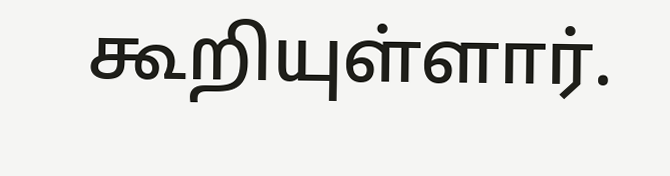கூறியுள்ளார்.